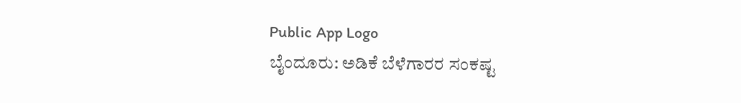Public App Logo
ಬೈಂದೂರು: ಅಡಿಕೆ ಬೆಳೆಗಾರರ ಸಂಕಷ್ಟ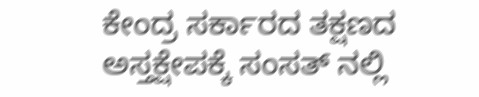ಕೇಂದ್ರ ಸರ್ಕಾರದ ತಕ್ಷಣದ ಅಸ್ತಕ್ಷೇಪಕ್ಕೆ ಸಂಸತ್ ನಲ್ಲಿ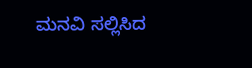ಮನವಿ ಸಲ್ಲಿಸಿದ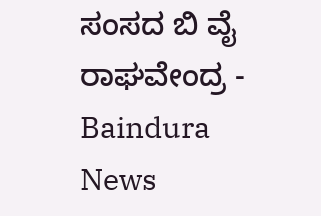ಸಂಸದ ಬಿ ವೈ ರಾಘವೇಂದ್ರ - Baindura News